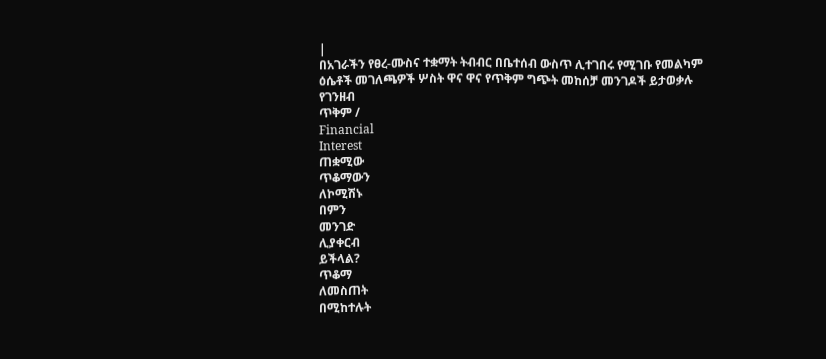|
በአገራችን የፀረ-ሙስና ተቋማት ትብብር በቤተሰብ ውስጥ ሊተገበሩ የሚገቡ የመልካም ዕሴቶች መገለጫዎች ሦስት ዋና ዋና የጥቅም ግጭት መከሰቻ መንገዶች ይታወቃሉ
የገንዘብ
ጥቅም /
Financial
Interest
ጠቋሚው
ጥቆማውን
ለኮሚሽኑ
በምን
መንገድ
ሊያቀርብ
ይችላል?
ጥቆማ
ለመስጠት
በሚከተሉት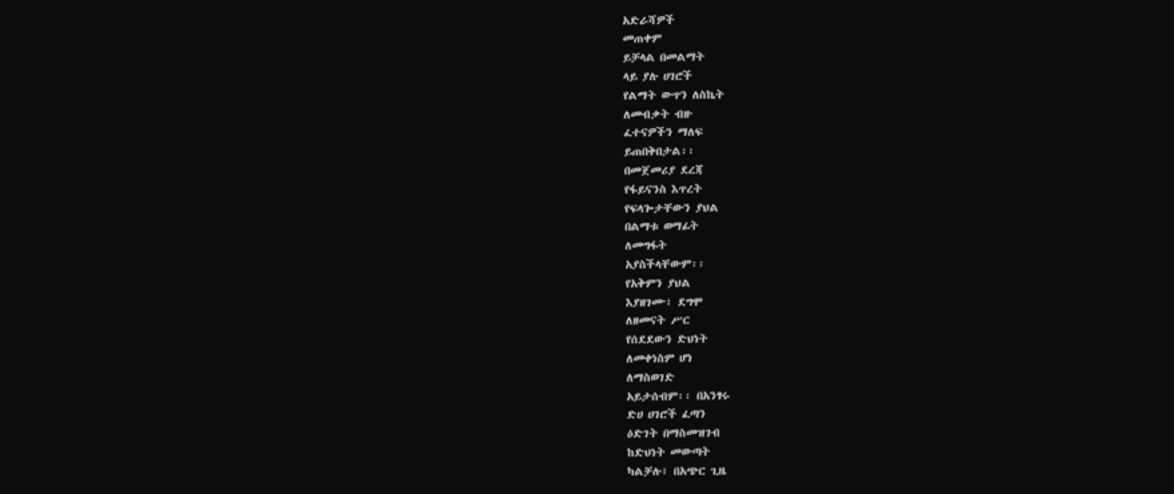አድራሻዎች
መጠቀም
ይቻላል በመልማት
ላይ ያሉ ሀገሮች
የልማት ውጥን ለስኬት
ለመብቃት ብዙ
ፈተናዎችን ማለፍ
ይጠበቅበታል፡፡
በመጀመሪያ ደረጃ
የፋይናንስ እጥረት
የፍላጐታቸውን ያህል
በልማቱ ወማፊት
ለመግፋት
አያስችላቸውም፡፡
የአቅምን ያህል
እያዘገሙ፣ ደግሞ
ለዘመናት ሥር
የሰደደውን ድህነት
ለመቀነስም ሆነ
ለማስወገድ
አይታሰብም፡፡ በአንፃሩ
ድሀ ሀገሮች ፈጣን
ዕድገት በማስመዝገብ
ከድህነት መውጣት
ካልቻሉ፣ በአጭር ጊዜ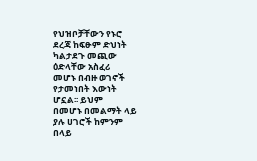የህዝቦቻቸውን የኑሮ
ደረጃ ከፍፁም ድህነት
ካልታደጉ መጪው
ዕድላቸው አስፈሪ
መሆኑ በብዙ ወገኖች
የታመነበት እውነት
ሆኗል፡፡ ይህም
በመሆኑ በመልማት ላይ
ያሉ ሀገሮች ከምንም
በላይ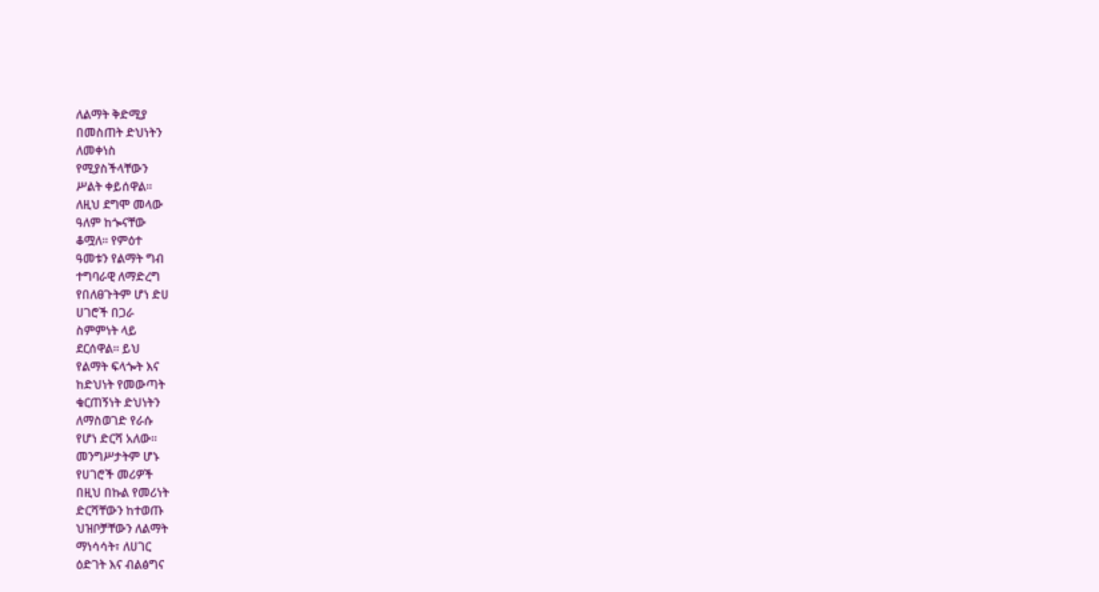ለልማት ቅድሚያ
በመስጠት ድህነትን
ለመቀነስ
የሚያስችላቸውን
ሥልት ቀይሰዋል፡፡
ለዚህ ደግሞ መላው
ዓለም ከጐናቸው
ቆሟለ፡፡ የምዕተ
ዓመቱን የልማት ግብ
ተግባራዊ ለማድረግ
የበለፀጉትም ሆነ ድሀ
ሀገሮች በጋራ
ስምምነት ላይ
ደርሰዋል፡፡ ይህ
የልማት ፍላጐት እና
ከድህነት የመውጣት
ቁርጠኝነት ድህነትን
ለማስወገድ የራሱ
የሆነ ድርሻ አለው፡፡
መንግሥታትም ሆኑ
የሀገሮች መሪዎች
በዚህ በኩል የመሪነት
ድርሻቸውን ከተወጡ
ህዝቦቻቸውን ለልማት
ማነሳሳት፣ ለሀገር
ዕድገት እና ብልፅግና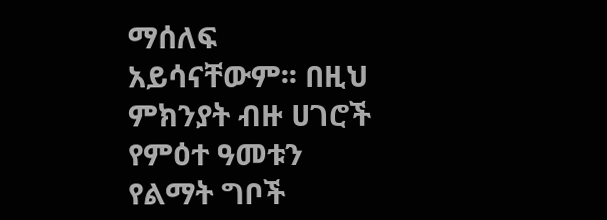ማሰለፍ
አይሳናቸውም፡፡ በዚህ
ምክንያት ብዙ ሀገሮች
የምዕተ ዓመቱን
የልማት ግቦች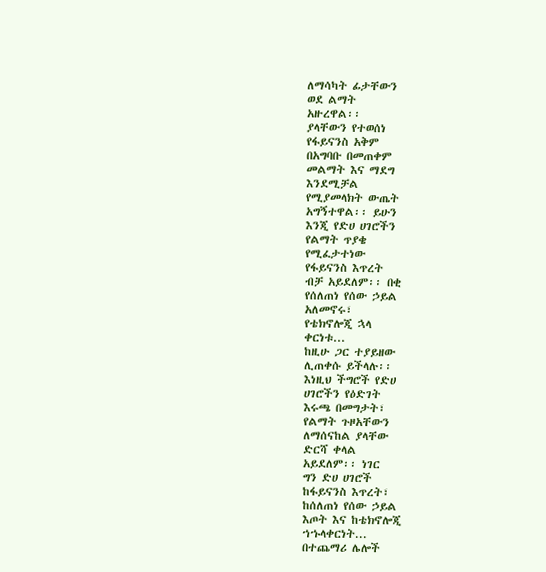ለማሳካት ፊታቸውን
ወደ ልማት
አዙረዋል፡፡
ያላቸውን የተወሰነ
የፋይናንስ አቅም
በአግባቡ በመጠቀም
መልማት እና ማደግ
እንደሚቻል
የሚያመላክት ውጤት
አግኝተዋል፡፡ ይሁን
እንጂ የድሀ ሀገሮችን
የልማት ጥያቄ
የሚፈታተነው
የፋይናንስ እጥረት
ብቻ አይደለም፡፡ በቂ
የሰለጠነ የሰው ኃይል
አለመኖሩ፣
የቴክኖሎጂ ኋላ
ቀርነቱ...
ከዚሁ ጋር ተያይዘው
ሊጠቀሱ ይችላሉ፡፡
እነዚህ ችግሮች የድሀ
ሀገሮችን የዕድገት
እሩጫ በመግታት፣
የልማት ጉዞአቸውን
ለማሰናከል ያላቸው
ድርሻ ቀላል
አይደለም፡፡ ነገር
ግን ድሀ ሀገሮች
ከፋይናንስ እጥረት፣
ከሰለጠነ የሰው ኃይል
እጦት እና ከቴክኖሎጂ
ኀኁላቀርነት...
በተጨማሪ ሌሎች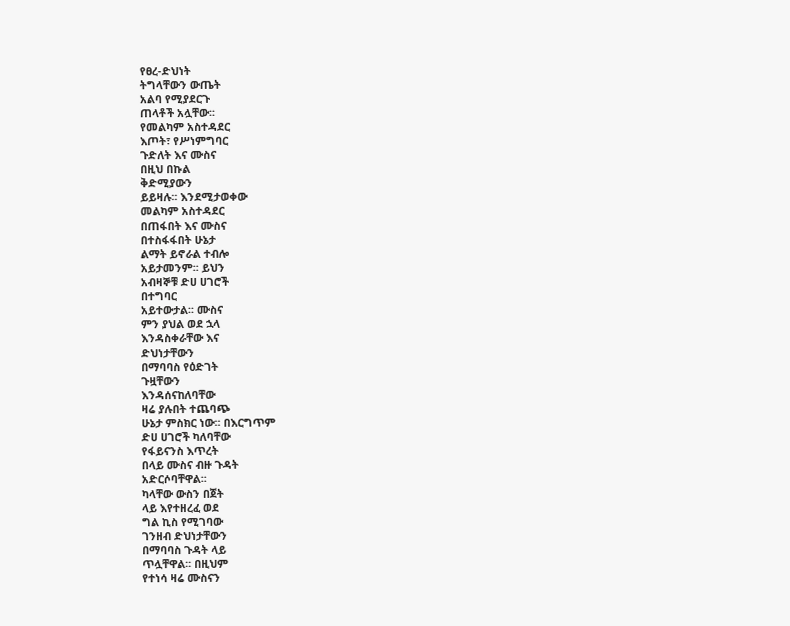የፀረ-ድህነት
ትግላቸውን ውጤት
አልባ የሚያደርጉ
ጠላቶች አሏቸው፡፡
የመልካም አስተዳደር
እጦት፣ የሥነምግባር
ጉድለት እና ሙስና
በዚህ በኩል
ቅድሚያውን
ይይዛሉ፡፡ እንደሚታወቀው
መልካም አስተዳደር
በጠፋበት እና ሙስና
በተስፋፋበት ሁኔታ
ልማት ይኖራል ተብሎ
አይታመንም፡፡ ይህን
አብዛኞቹ ድሀ ሀገሮች
በተግባር
አይተውታል፡፡ ሙስና
ምን ያህል ወደ ኋላ
እንዳስቀራቸው እና
ድህነታቸውን
በማባባስ የዕድገት
ጉዟቸውን
እንዳሰናከለባቸው
ዛሬ ያሉበት ተጨባጭ
ሁኔታ ምስክር ነው፡፡ በእርግጥም
ድሀ ሀገሮች ካለባቸው
የፋይናንስ እጥረት
በላይ ሙስና ብዙ ጉዳት
አድርሶባቸዋል፡፡
ካላቸው ውስን በጀት
ላይ እየተዘረፈ ወደ
ግል ኪስ የሚገባው
ገንዘብ ድህነታቸውን
በማባባስ ጉዳት ላይ
ጥሏቸዋል፡፡ በዚህም
የተነሳ ዛሬ ሙስናን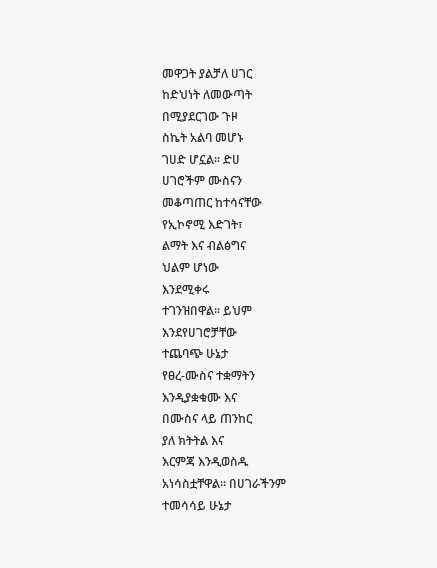መዋጋት ያልቻለ ሀገር
ከድህነት ለመውጣት
በሚያደርገው ጉዞ
ስኬት አልባ መሆኑ
ገሀድ ሆኗል፡፡ ድሀ
ሀገሮችም ሙስናን
መቆጣጠር ከተሳናቸው
የኢኮኖሚ እድገት፣
ልማት እና ብልፅግና
ህልም ሆነው
እንደሚቀሩ
ተገንዝበዋል፡፡ ይህም
እንደየሀገሮቻቸው
ተጨባጭ ሁኔታ
የፀረ-ሙስና ተቋማትን
እንዲያቋቁሙ እና
በሙስና ላይ ጠንከር
ያለ ክትትል እና
እርምጃ እንዲወስዱ
አነሳስቷቸዋል፡፡ በሀገራችንም
ተመሳሳይ ሁኔታ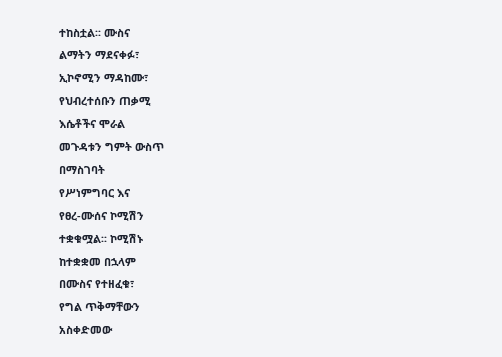ተከስቷል፡፡ ሙስና
ልማትን ማደናቀፉ፣
ኢኮኖሚን ማዳከሙ፣
የህብረተሰቡን ጠቃሚ
እሴቶችና ሞራል
መጉዳቱን ግምት ውስጥ
በማስገባት
የሥነምግባር እና
የፀረ-ሙሰና ኮሚሽን
ተቋቁሟል፡፡ ኮሚሽኑ
ከተቋቋመ በኋላም
በሙስና የተዘፈቁ፣
የግል ጥቅማቸውን
አስቀድመው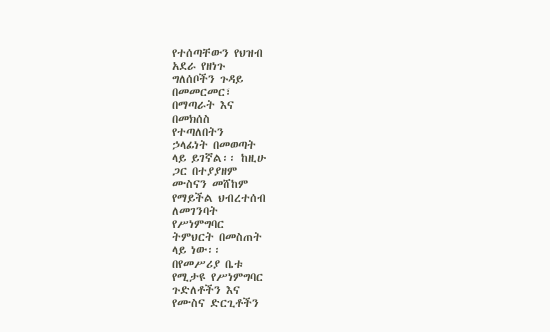የተሰጣቸውን የህዝብ
አደራ የዘነጉ
ግለሰቦችን ጉዳይ
በመመርመር፣
በማጣራት እና
በመክሰስ
የተጣለበትን
ኃላፊነት በመወጣት
ላይ ይገኛል፡፡ ከዚሁ
ጋር በተያያዘም
ሙስናን መሸከም
የማይችል ህብረተሰብ
ለመገንባት
የሥነምግባር
ትምህርት በመስጠት
ላይ ነው፡፡
በየመሥሪያ ቤቱ
የሚታዩ የሥነምግባር
ጉድለቶችን እና
የሙስና ድርጊቶችን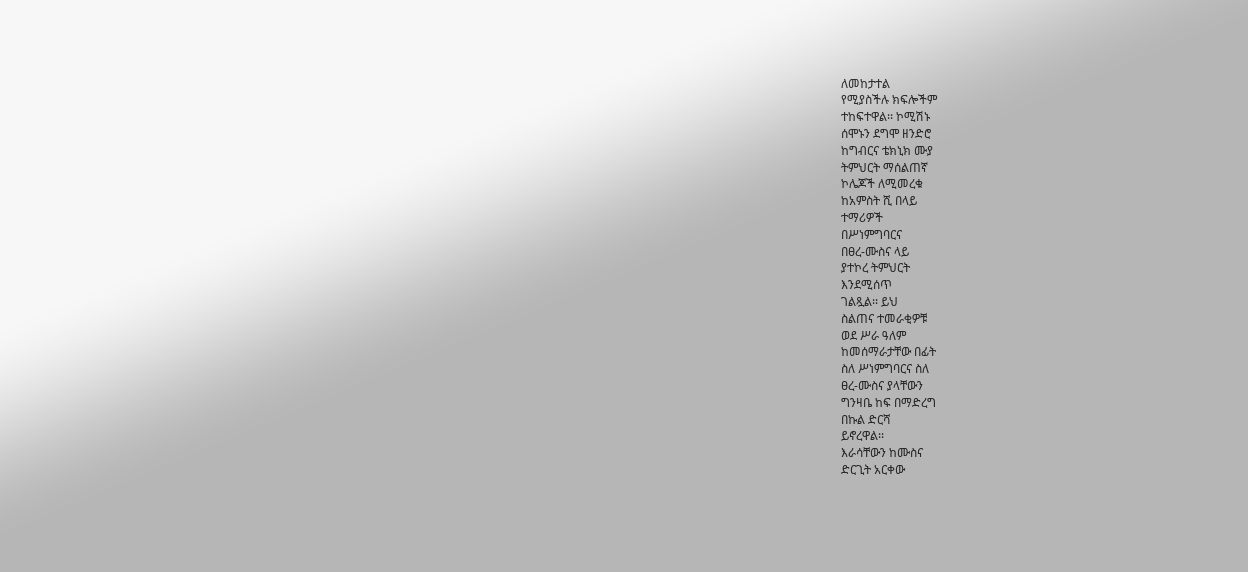ለመከታተል
የሚያስችሉ ክፍሎችም
ተከፍተዋል፡፡ ኮሚሽኑ
ሰሞኑን ደግሞ ዘንድሮ
ከግብርና ቴክኒክ ሙያ
ትምህርት ማሰልጠኛ
ኮሌጆች ለሚመረቁ
ከአምስት ሺ በላይ
ተማሪዎች
በሥነምግባርና
በፀረ-ሙስና ላይ
ያተኮረ ትምህርት
እንደሚሰጥ
ገልጿል፡፡ ይህ
ስልጠና ተመራቂዎቹ
ወደ ሥራ ዓለም
ከመሰማራታቸው በፊት
ስለ ሥነምግባርና ስለ
ፀረ-ሙስና ያላቸውን
ግንዛቤ ከፍ በማድረግ
በኩል ድርሻ
ይኖረዋል፡፡
እራሳቸውን ከሙስና
ድርጊት አርቀው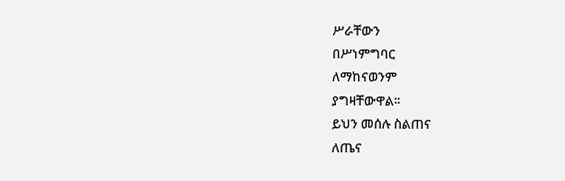ሥራቸውን
በሥነምግባር
ለማከናወንም
ያግዛቸውዋል፡፡
ይህን መሰሉ ስልጠና
ለጤና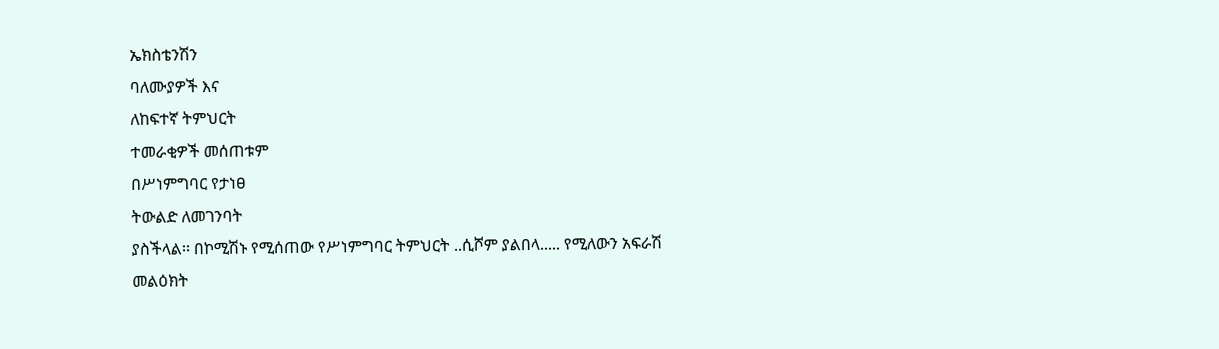ኤክስቴንሽን
ባለሙያዎች እና
ለከፍተኛ ትምህርት
ተመራቂዎች መሰጠቱም
በሥነምግባር የታነፀ
ትውልድ ለመገንባት
ያስችላል፡፡ በኮሚሽኑ የሚሰጠው የሥነምግባር ትምህርት ..ሲሾም ያልበላ..... የሚለውን አፍራሽ መልዕክት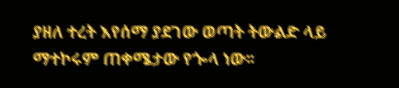ያዘለ ተረት እየሰማ ያደገው ወጣት ትውልድ ላይ ማተኮሩም ጠቀሜታው የጐላ ነው፡፡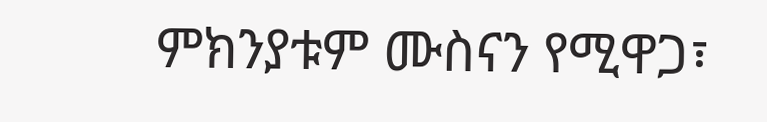ምክንያቱም ሙስናን የሚዋጋ፣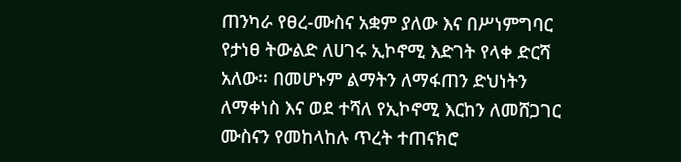ጠንካራ የፀረ-ሙስና አቋም ያለው እና በሥነምግባር የታነፀ ትውልድ ለሀገሩ ኢኮኖሚ እድገት የላቀ ድርሻ አለው፡፡ በመሆኑም ልማትን ለማፋጠን ድህነትን ለማቀነስ እና ወደ ተሻለ የኢኮኖሚ እርከን ለመሸጋገር ሙስናን የመከላከሉ ጥረት ተጠናክሮ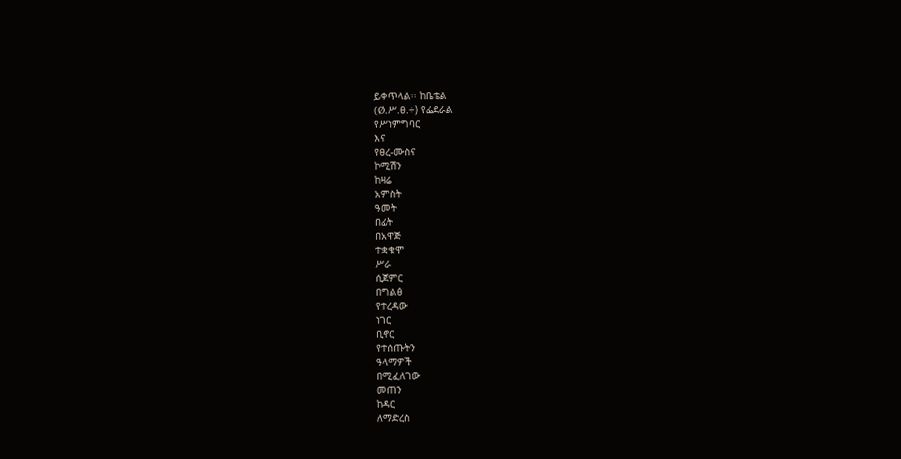ይቀጥላል፡፡ ከቤቴል
(Ø.ሥ.ፀ.÷) የፌደራል
የሥነምግባር
እና
የፀረ-ሙስና
ኮሚሽን
ከዛሬ
አምስት
ዓመት
በፊት
በአዋጅ
ተቋቁሞ
ሥራ
ሲጀምር
በግልፅ
የተረዳው
ነገር
ቢኖር
የተሰጡትን
ዓላማዎች
በሚፈለገው
መጠን
ከዳር
ለማድረስ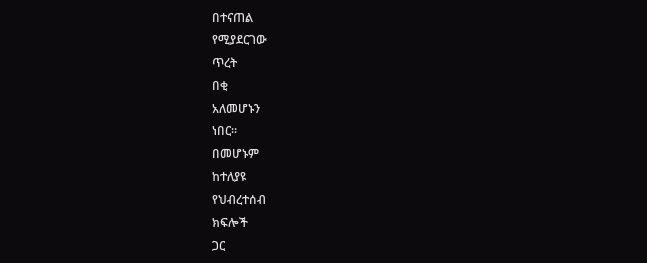በተናጠል
የሚያደርገው
ጥረት
በቂ
አለመሆኑን
ነበር፡፡
በመሆኑም
ከተለያዩ
የህብረተሰብ
ክፍሎች
ጋር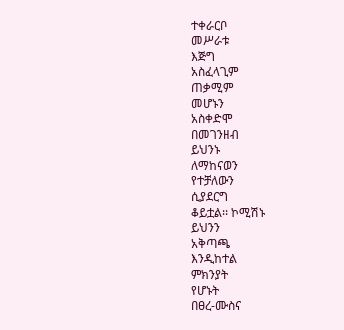ተቀራርቦ
መሥራቱ
እጅግ
አስፈላጊም
ጠቃሚም
መሆኑን
አስቀድሞ
በመገንዘብ
ይህንኑ
ለማከናወን
የተቻለውን
ሲያደርግ
ቆይቷል፡፡ ኮሚሽኑ
ይህንን
አቅጣጫ
እንዲከተል
ምክንያት
የሆኑት
በፀረ-ሙስና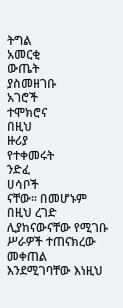ትግል
አመርቂ
ውጤት
ያስመዘገቡ
አገሮች
ተሞክሮና
በዚህ
ዙሪያ
የተቀመሩት
ንድፈ
ሀሳቦች
ናቸው፡፡ በመሆኑም በዚህ ረገድ ሊያከናውናቸው የሚገቡ ሥራዎች ተጠናክረው መቀጠል እንደሚገባቸው እነዚህ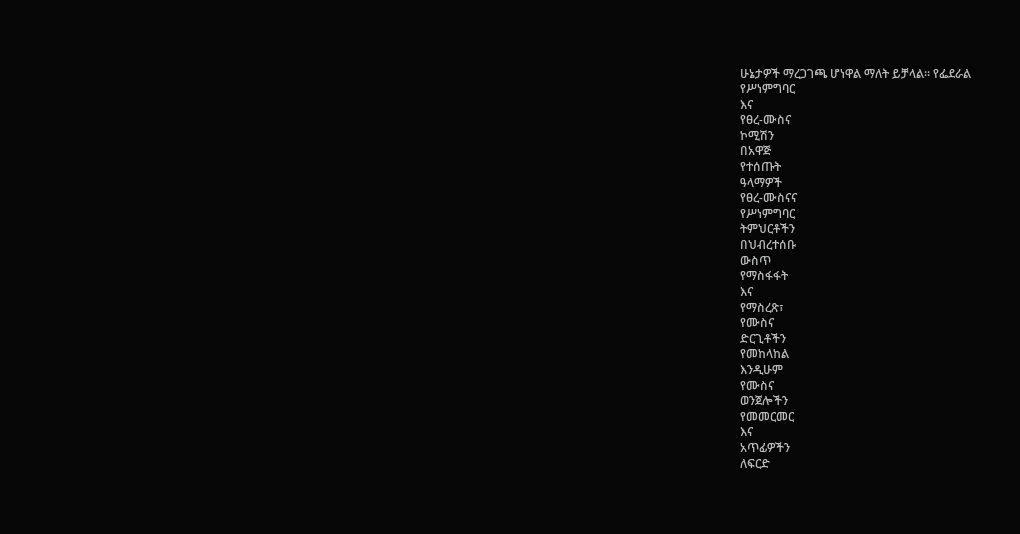ሁኔታዎች ማረጋገጫ ሆነዋል ማለት ይቻላል፡፡ የፌደራል
የሥነምግባር
እና
የፀረ-ሙስና
ኮሚሽን
በአዋጅ
የተሰጡት
ዓላማዎች
የፀረ-ሙስናና
የሥነምግባር
ትምህርቶችን
በህብረተሰቡ
ውስጥ
የማስፋፋት
እና
የማስረጽ፣
የሙስና
ድርጊቶችን
የመከላከል
እንዲሁም
የሙስና
ወንጀሎችን
የመመርመር
እና
አጥፊዎችን
ለፍርድ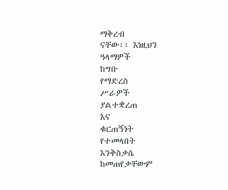ማቅረብ
ናቸው፡፡ እነዚህን
ዓላማዎች
ከግቡ
የማድረስ
ሥራዎች
ያልተቋረጠ
እና
ቁርጠኝነት
የተመላበት
እንቅስቃሴ
ከመጠየቃቸውም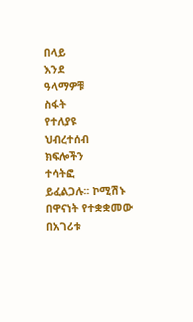በላይ
እንደ
ዓላማዎቹ
ስፋት
የተለያዩ
ህብረተሰብ
ክፍሎችን
ተሳትፎ
ይፈልጋሉ፡፡ ኮሚሽኑ በዋናነት የተቋቋመው በአገሪቱ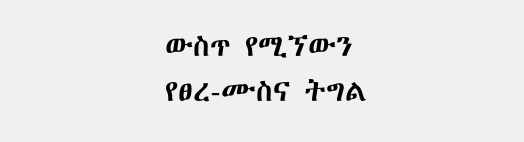ውስጥ የሚኘውን የፀረ-ሙስና ትግል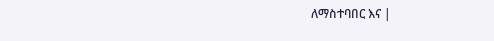ለማስተባበር እና |